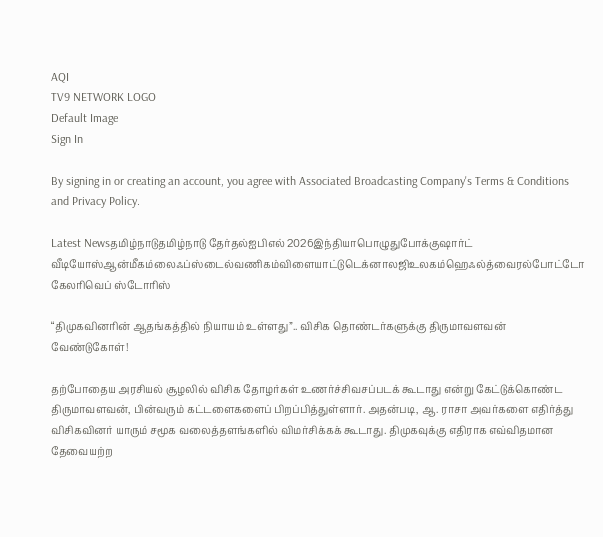AQI
TV9 NETWORK LOGO
Default Image
Sign In

By signing in or creating an account, you agree with Associated Broadcasting Company's Terms & Conditions and Privacy Policy.

Latest Newsதமிழ்நாடுதமிழ்நாடு தேர்தல்ஐபிஎல் 2026இந்தியாபொழுதுபோக்குஷார்ட் வீடியோஸ்ஆன்மீகம்லைஃப்ஸ்டைல்வணிகம்விளையாட்டுடெக்னாலஜிஉலகம்ஹெஃல்த்வைரல்போட்டோ கேலரிவெப் ஸ்டோரிஸ்

“திமுகவினரின் ஆதங்கத்தில் நியாயம் உள்ளது”.. விசிக தொண்டர்களுக்கு திருமாவளவன் வேண்டுகோள்!

தற்போதைய அரசியல் சூழலில் விசிக தோழர்கள் உணர்ச்சிவசப்படக் கூடாது என்று கேட்டுக்கொண்ட திருமாவளவன், பின்வரும் கட்டளைகளைப் பிறப்பித்துள்ளார். அதன்படி, ஆ. ராசா அவர்களை எதிர்த்து விசிகவினர் யாரும் சமூக வலைத்தளங்களில் விமர்சிக்கக் கூடாது. திமுகவுக்கு எதிராக எவ்விதமான தேவையற்ற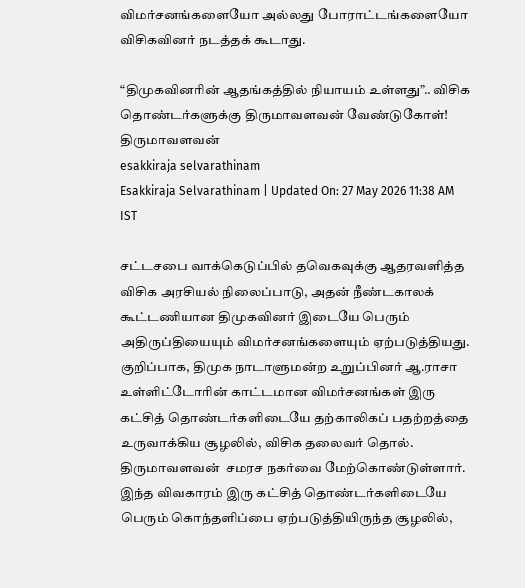விமர்சனங்களையோ அல்லது போராட்டங்களையோ விசிகவினர் நடத்தக் கூடாது.

“திமுகவினரின் ஆதங்கத்தில் நியாயம் உள்ளது”.. விசிக தொண்டர்களுக்கு திருமாவளவன் வேண்டுகோள்!
திருமாவளவன்
esakkiraja selvarathinam
Esakkiraja Selvarathinam | Updated On: 27 May 2026 11:38 AM IST

சட்டசபை வாக்கெடுப்பில் தவெகவுக்கு ஆதரவளித்த விசிக அரசியல் நிலைப்பாடு, அதன் நீண்டகாலக் கூட்டணியான திமுகவினர் இடையே பெரும் அதிருப்தியையும் விமர்சனங்களையும் ஏற்படுத்தியது. குறிப்பாக, திமுக நாடாளுமன்ற உறுப்பினர் ஆ.ராசா உள்ளிட்டோரின் காட்டமான விமர்சனங்கள் இரு கட்சித் தொண்டர்களிடையே தற்காலிகப் பதற்றத்தை உருவாக்கிய சூழலில், விசிக தலைவர் தொல். திருமாவளவன்  சமரச நகர்வை மேற்கொண்டுள்ளார்.  இந்த விவகாரம் இரு கட்சித் தொண்டர்களிடையே பெரும் கொந்தளிப்பை ஏற்படுத்தியிருந்த சூழலில்,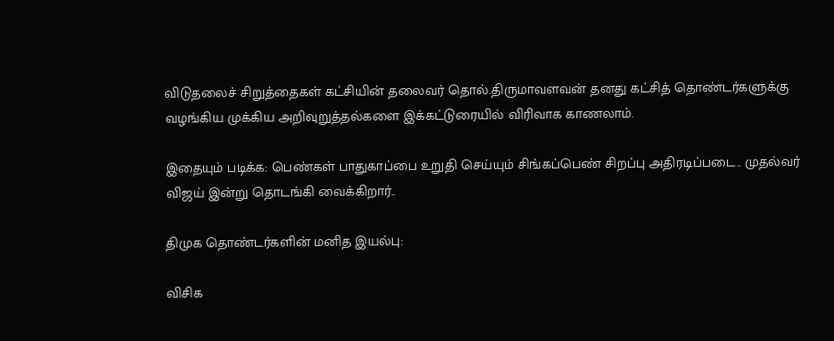விடுதலைச் சிறுத்தைகள் கட்சியின் தலைவர் தொல்.திருமாவளவன் தனது கட்சித் தொண்டர்களுக்கு வழங்கிய முக்கிய அறிவுறுத்தல்களை இக்கட்டுரையில் விரிவாக காணலாம்.

இதையும் படிக்க: பெண்கள் பாதுகாப்பை உறுதி செய்யும் சிங்கப்பெண் சிறப்பு அதிரடிப்படை.. முதல்வர் விஜய் இன்று தொடங்கி வைக்கிறார்..

திமுக தொண்டர்களின் மனித இயல்பு:

விசிக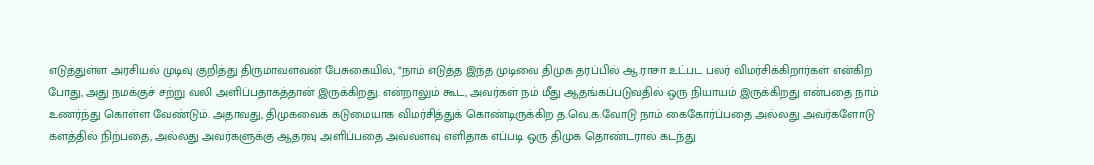எடுத்துள்ள அரசியல் முடிவு குறித்து திருமாவளவன் பேசுகையில், “நாம் எடுத்த இந்த முடிவை திமுக தரப்பில் ஆ.ராசா உட்பட பலர் விமர்சிக்கிறார்கள் என்கிற போது, அது நமக்குச் சற்று வலி அளிப்பதாகத்தான் இருக்கிறது. என்றாலும் கூட, அவர்கள் நம் மீது ஆதங்கப்படுவதில் ஒரு நியாயம் இருக்கிறது என்பதை நாம் உணர்ந்து கொள்ள வேண்டும். அதாவது, திமுகவைக் கடுமையாக விமர்சித்துக் கொண்டிருக்கிற த.வெ.க.வோடு நாம் கைகோர்ப்பதை அல்லது அவர்களோடு களத்தில் நிற்பதை, அல்லது அவர்களுக்கு ஆதரவு அளிப்பதை அவ்வளவு எளிதாக எப்படி ஒரு திமுக தொண்டரால் கடந்து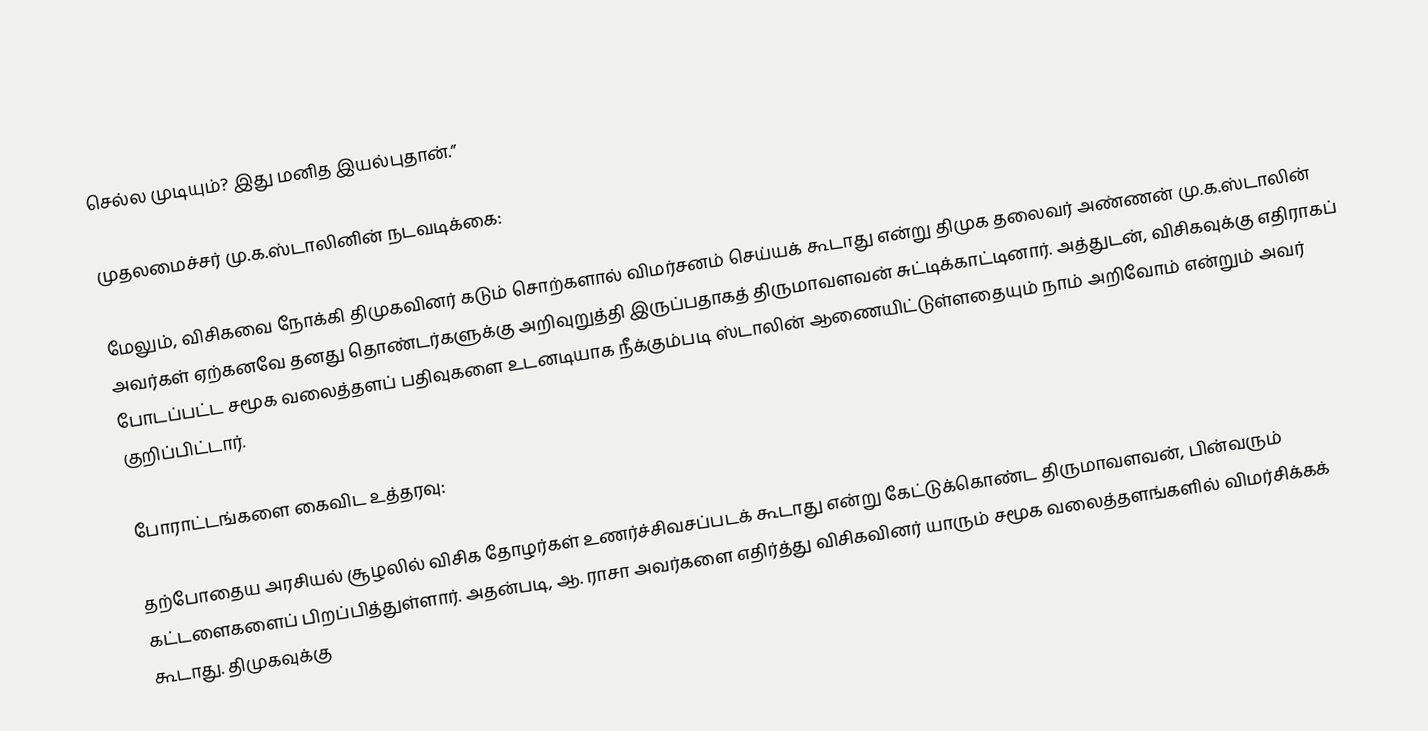செல்ல முடியும்? இது மனித இயல்புதான்.”

முதலமைச்சர் மு.க.ஸ்டாலினின் நடவடிக்கை:

மேலும், விசிகவை நோக்கி திமுகவினர் கடும் சொற்களால் விமர்சனம் செய்யக் கூடாது என்று திமுக தலைவர் அண்ணன் மு.க.ஸ்டாலின் அவர்கள் ஏற்கனவே தனது தொண்டர்களுக்கு அறிவுறுத்தி இருப்பதாகத் திருமாவளவன் சுட்டிக்காட்டினார். அத்துடன், விசிகவுக்கு எதிராகப் போடப்பட்ட சமூக வலைத்தளப் பதிவுகளை உடனடியாக நீக்கும்படி ஸ்டாலின் ஆணையிட்டுள்ளதையும் நாம் அறிவோம் என்றும் அவர் குறிப்பிட்டார்.

போராட்டங்களை கைவிட உத்தரவு:

தற்போதைய அரசியல் சூழலில் விசிக தோழர்கள் உணர்ச்சிவசப்படக் கூடாது என்று கேட்டுக்கொண்ட திருமாவளவன், பின்வரும் கட்டளைகளைப் பிறப்பித்துள்ளார். அதன்படி, ஆ. ராசா அவர்களை எதிர்த்து விசிகவினர் யாரும் சமூக வலைத்தளங்களில் விமர்சிக்கக் கூடாது. திமுகவுக்கு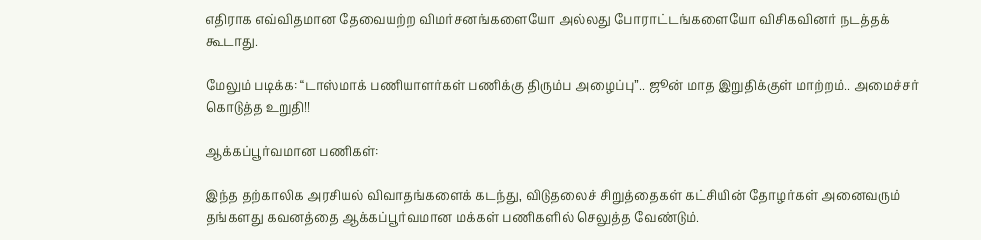எதிராக எவ்விதமான தேவையற்ற விமர்சனங்களையோ அல்லது போராட்டங்களையோ விசிகவினர் நடத்தக் கூடாது.

மேலும் படிக்க: “டாஸ்மாக் பணியாளர்கள் பணிக்கு திரும்ப அழைப்பு”.. ஜூன் மாத இறுதிக்குள் மாற்றம்.. அமைச்சர் கொடுத்த உறுதி!!

ஆக்கப்பூர்வமான பணிகள்:

இந்த தற்காலிக அரசியல் விவாதங்களைக் கடந்து, விடுதலைச் சிறுத்தைகள் கட்சியின் தோழர்கள் அனைவரும் தங்களது கவனத்தை ஆக்கப்பூர்வமான மக்கள் பணிகளில் செலுத்த வேண்டும்.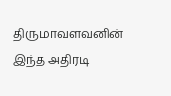திருமாவளவனின் இந்த அதிரடி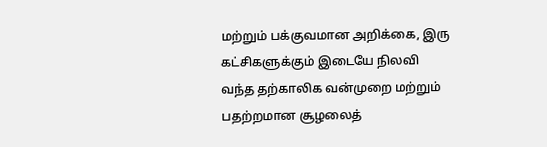மற்றும் பக்குவமான அறிக்கை, இரு கட்சிகளுக்கும் இடையே நிலவி வந்த தற்காலிக வன்முறை மற்றும் பதற்றமான சூழலைத்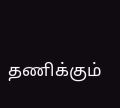தணிக்கும்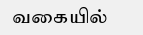வகையில்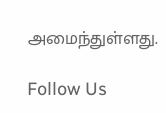அமைந்துள்ளது.

Follow Us